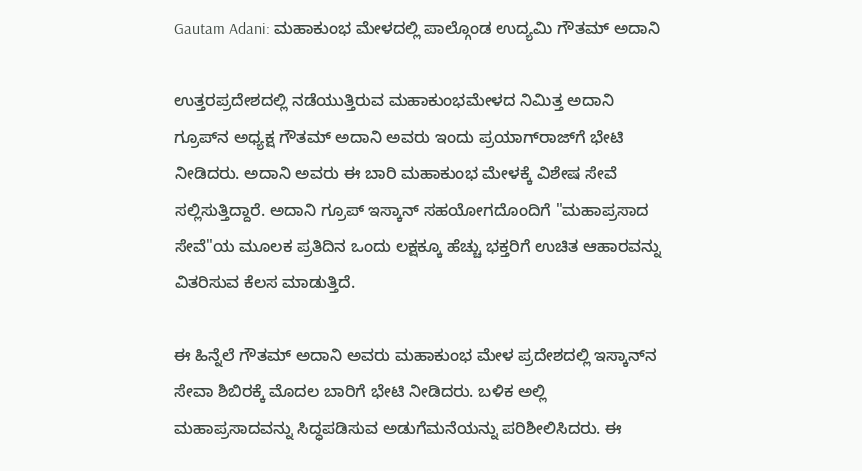Gautam Adani: ಮಹಾಕುಂಭ ಮೇಳದಲ್ಲಿ ಪಾಲ್ಗೊಂಡ ಉದ್ಯಮಿ ಗೌತಮ್‌ ಅದಾನಿ

ಉತ್ತರಪ್ರದೇಶದಲ್ಲಿ ನಡೆಯುತ್ತಿರುವ ಮಹಾಕುಂಭಮೇಳದ ನಿಮಿತ್ತ ಅದಾನಿ ಗ್ರೂಪ್‌ನ ಅಧ್ಯಕ್ಷ ಗೌತಮ್ ಅದಾನಿ ಅವರು ಇಂದು ಪ್ರಯಾಗ್‌ರಾಜ್‌ಗೆ ಭೇಟಿ ನೀಡಿದರು. ಅದಾನಿ ಅವರು ಈ ಬಾರಿ ಮಹಾಕುಂಭ ಮೇಳಕ್ಕೆ ವಿಶೇಷ ಸೇವೆ ಸಲ್ಲಿಸುತ್ತಿದ್ದಾರೆ. ಅದಾನಿ ಗ್ರೂಪ್‌ ಇಸ್ಕಾನ್ ಸಹಯೋಗದೊಂದಿಗೆ "ಮಹಾಪ್ರಸಾದ ಸೇವೆ"ಯ ಮೂಲಕ ಪ್ರತಿದಿನ ಒಂದು ಲಕ್ಷಕ್ಕೂ ಹೆಚ್ಚು ಭಕ್ತರಿಗೆ ಉಚಿತ ಆಹಾರವನ್ನು ವಿತರಿಸುವ ಕೆಲಸ ಮಾಡುತ್ತಿದೆ.

ಈ ಹಿನ್ನೆಲೆ ಗೌತಮ್‌ ಅದಾನಿ ಅವರು ಮಹಾಕುಂಭ ಮೇಳ ಪ್ರದೇಶದಲ್ಲಿ ಇಸ್ಕಾನ್‌ನ ಸೇವಾ ಶಿಬಿರಕ್ಕೆ ಮೊದಲ ಬಾರಿಗೆ ಭೇಟಿ ನೀಡಿದರು. ಬಳಿಕ ಅಲ್ಲಿ ಮಹಾಪ್ರಸಾದವನ್ನು ಸಿದ್ಧಪಡಿಸುವ ಅಡುಗೆಮನೆಯನ್ನು ಪರಿಶೀಲಿಸಿದರು. ಈ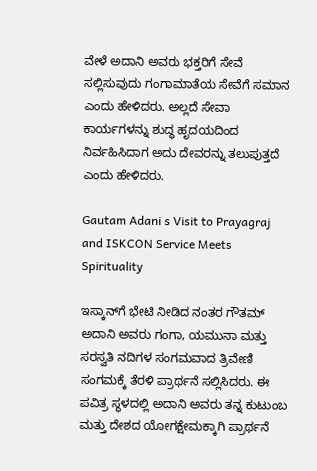ವೇಳೆ ಅದಾನಿ ಅವರು ಭಕ್ತರಿಗೆ ಸೇವೆ ಸಲ್ಲಿಸುವುದು ಗಂಗಾಮಾತೆಯ ಸೇವೆಗೆ ಸಮಾನ ಎಂದು ಹೇಳಿದರು. ಅಲ್ಲದೆ ಸೇವಾ ಕಾರ್ಯಗಳನ್ನು ಶುದ್ಧ ಹೃದಯದಿಂದ ನಿರ್ವಹಿಸಿದಾಗ ಅದು ದೇವರನ್ನು ತಲುಪುತ್ತದೆ ಎಂದು ಹೇಳಿದರು.

Gautam Adani s Visit to Prayagraj and ISKCON Service Meets Spirituality

ಇಸ್ಕಾನ್‌ಗೆ ಭೇಟಿ ನೀಡಿದ ನಂತರ ಗೌತಮ್ ಅದಾನಿ ಅವರು ಗಂಗಾ, ಯಮುನಾ ಮತ್ತು ಸರಸ್ವತಿ ನದಿಗಳ ಸಂಗಮವಾದ ತ್ರಿವೇಣಿ ಸಂಗಮಕ್ಕೆ ತೆರಳಿ ಪ್ರಾರ್ಥನೆ ಸಲ್ಲಿಸಿದರು. ಈ ಪವಿತ್ರ ಸ್ಥಳದಲ್ಲಿ ಅದಾನಿ ಅವರು ತನ್ನ ಕುಟುಂಬ ಮತ್ತು ದೇಶದ ಯೋಗಕ್ಷೇಮಕ್ಕಾಗಿ ಪ್ರಾರ್ಥನೆ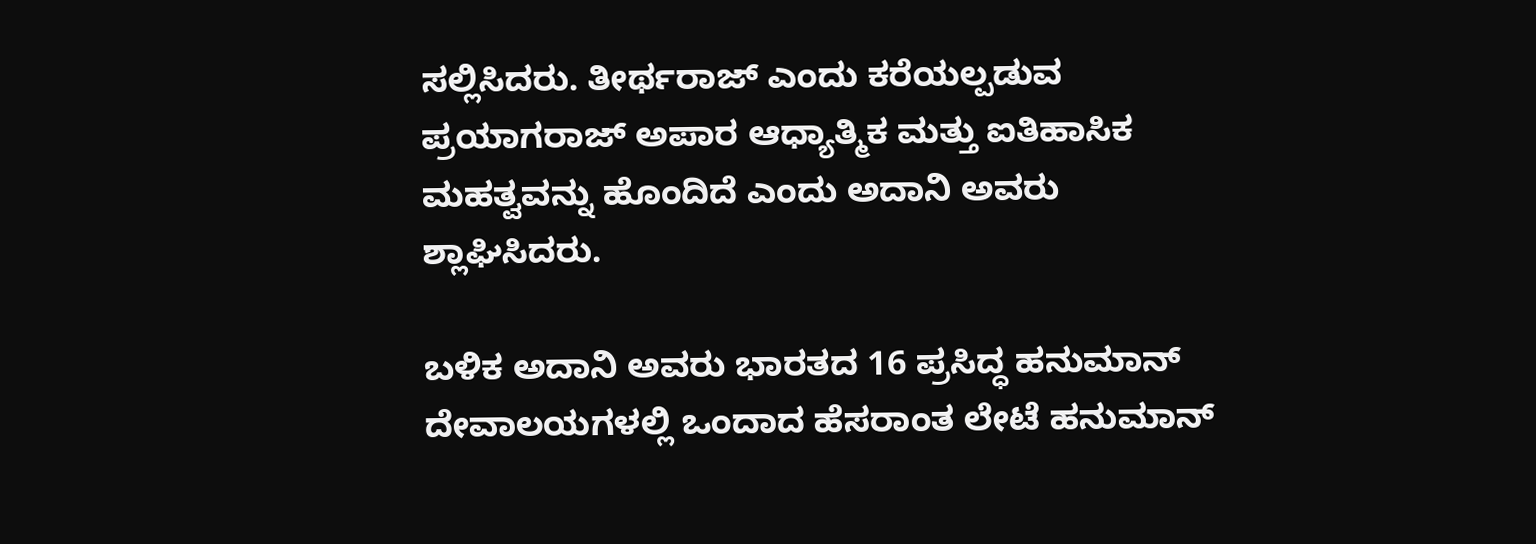ಸಲ್ಲಿಸಿದರು. ತೀರ್ಥರಾಜ್ ಎಂದು ಕರೆಯಲ್ಪಡುವ ಪ್ರಯಾಗರಾಜ್ ಅಪಾರ ಆಧ್ಯಾತ್ಮಿಕ ಮತ್ತು ಐತಿಹಾಸಿಕ ಮಹತ್ವವನ್ನು ಹೊಂದಿದೆ ಎಂದು ಅದಾನಿ ಅವರು ಶ್ಲಾಘಿಸಿದರು.

ಬಳಿಕ ಅದಾನಿ ಅವರು ಭಾರತದ 16 ಪ್ರಸಿದ್ಧ ಹನುಮಾನ್ ದೇವಾಲಯಗಳಲ್ಲಿ ಒಂದಾದ ಹೆಸರಾಂತ ಲೇಟೆ ಹನುಮಾನ್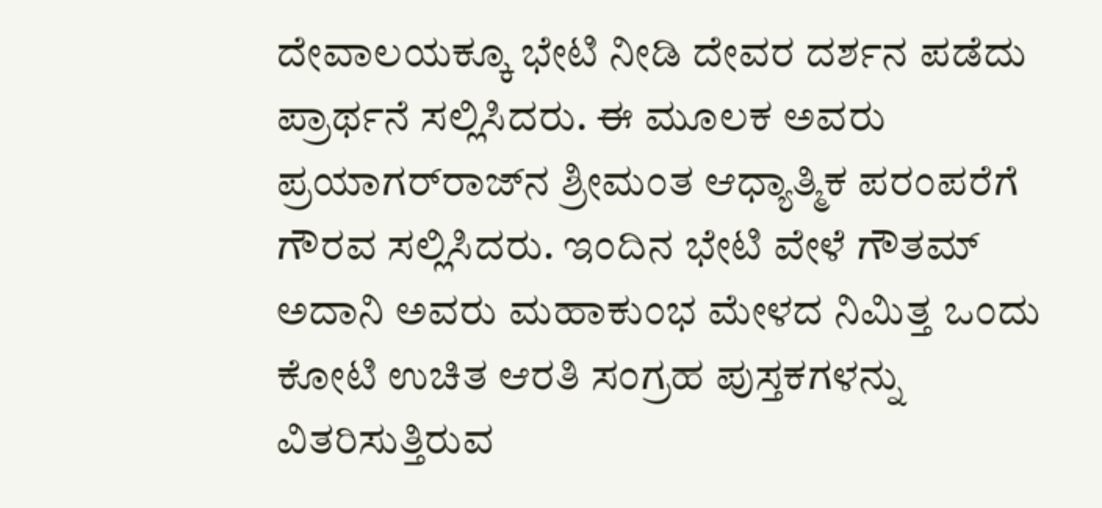ದೇವಾಲಯಕ್ಕೂ ಭೇಟಿ ನೀಡಿ ದೇವರ ದರ್ಶನ ಪಡೆದು ಪ್ರಾರ್ಥನೆ ಸಲ್ಲಿಸಿದರು. ಈ ಮೂಲಕ ಅವರು ಪ್ರಯಾಗರ್‌ರಾಜ್‌ನ ಶ್ರೀಮಂತ ಆಧ್ಯಾತ್ಮಿಕ ಪರಂಪರೆಗೆ ಗೌರವ ಸಲ್ಲಿಸಿದರು. ಇಂದಿನ ಭೇಟಿ ವೇಳೆ ಗೌತಮ್ ಅದಾನಿ ಅವರು ಮಹಾಕುಂಭ ಮೇಳದ ನಿಮಿತ್ತ ಒಂದು ಕೋಟಿ ಉಚಿತ ಆರತಿ ಸಂಗ್ರಹ ಪುಸ್ತಕಗಳನ್ನು ವಿತರಿಸುತ್ತಿರುವ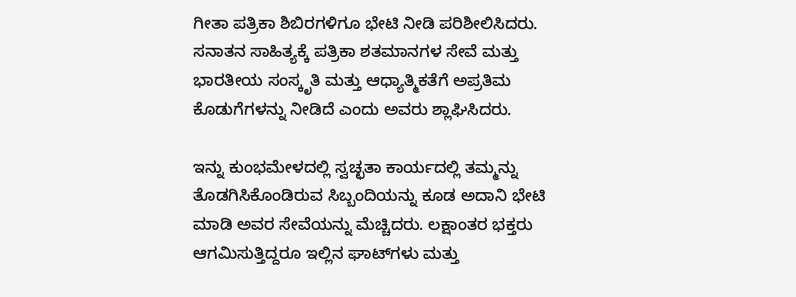ಗೀತಾ ಪತ್ರಿಕಾ ಶಿಬಿರಗಳಿಗೂ ಭೇಟಿ ನೀಡಿ ಪರಿಶೀಲಿಸಿದರು. ಸನಾತನ ಸಾಹಿತ್ಯಕ್ಕೆ ಪತ್ರಿಕಾ ಶತಮಾನಗಳ ಸೇವೆ ಮತ್ತು ಭಾರತೀಯ ಸಂಸ್ಕೃತಿ ಮತ್ತು ಆಧ್ಯಾತ್ಮಿಕತೆಗೆ ಅಪ್ರತಿಮ ಕೊಡುಗೆಗಳನ್ನು ನೀಡಿದೆ ಎಂದು ಅವರು ಶ್ಲಾಘಿಸಿದರು.

ಇನ್ನು ಕುಂಭಮೇಳದಲ್ಲಿ ಸ್ವಚ್ಛತಾ ಕಾರ್ಯದಲ್ಲಿ ತಮ್ಮನ್ನು ತೊಡಗಿಸಿಕೊಂಡಿರುವ ಸಿಬ್ಬಂದಿಯನ್ನು ಕೂಡ ಅದಾನಿ ಭೇಟಿ ಮಾಡಿ ಅವರ ಸೇವೆಯನ್ನು ಮೆಚ್ಚಿದರು. ಲಕ್ಷಾಂತರ ಭಕ್ತರು ಆಗಮಿಸುತ್ತಿದ್ದರೂ ಇಲ್ಲಿನ ಘಾಟ್‌ಗಳು ಮತ್ತು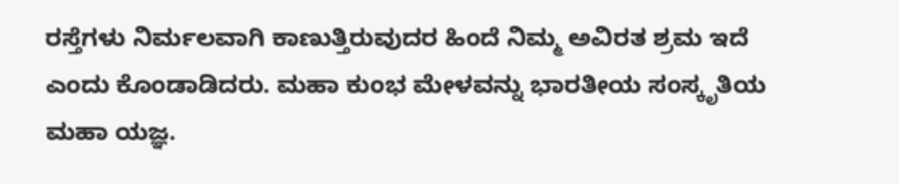ರಸ್ತೆಗಳು ನಿರ್ಮಲವಾಗಿ ಕಾಣುತ್ತಿರುವುದರ ಹಿಂದೆ ನಿಮ್ಮ ಅವಿರತ ಶ್ರಮ ಇದೆ ಎಂದು ಕೊಂಡಾಡಿದರು. ಮಹಾ ಕುಂಭ ಮೇಳವನ್ನು ಭಾರತೀಯ ಸಂಸ್ಕೃತಿಯ ಮಹಾ ಯಜ್ಞ.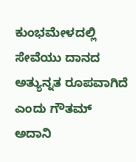ಕುಂಭಮೇಳದಲ್ಲಿ ಸೇವೆಯು ದಾನದ ಅತ್ಯುನ್ನತ ರೂಪವಾಗಿದೆ ಎಂದು ಗೌತಮ್ ಅದಾನಿ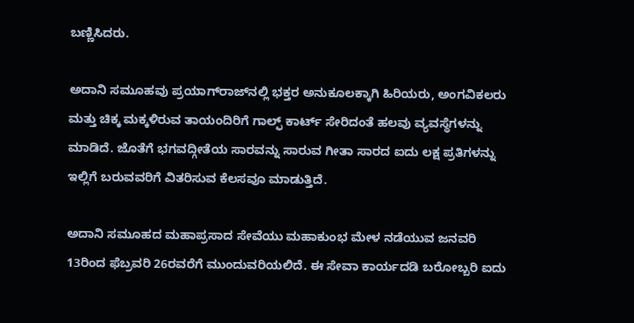ಬಣ್ಣಿಸಿದರು.

ಅದಾನಿ ಸಮೂಹವು ಪ್ರಯಾಗ್‌ರಾಜ್‌ನಲ್ಲಿ ಭಕ್ತರ ಅನುಕೂಲಕ್ಕಾಗಿ ಹಿರಿಯರು, ಅಂಗವಿಕಲರು ಮತ್ತು ಚಿಕ್ಕ ಮಕ್ಕಳಿರುವ ತಾಯಂದಿರಿಗೆ ಗಾಲ್ಫ್ ಕಾರ್ಟ್ ಸೇರಿದಂತೆ ಹಲವು ವ್ಯವಸ್ಥೆಗಳನ್ನು ಮಾಡಿದೆ. ಜೊತೆಗೆ ಭಗವದ್ಗೀತೆಯ ಸಾರವನ್ನು ಸಾರುವ ಗೀತಾ ಸಾರದ ಐದು ಲಕ್ಷ ಪ್ರತಿಗಳನ್ನು ಇಲ್ಲಿಗೆ ಬರುವವರಿಗೆ ವಿತರಿಸುವ ಕೆಲಸವೂ ಮಾಡುತ್ತಿದೆ.

ಅದಾನಿ ಸಮೂಹದ ಮಹಾಪ್ರಸಾದ ಸೇವೆಯು ಮಹಾಕುಂಭ ಮೇಳ ನಡೆಯುವ ಜನವರಿ 13ರಿಂದ ಫೆಬ್ರವರಿ 26ರವರೆಗೆ ಮುಂದುವರಿಯಲಿದೆ. ಈ ಸೇವಾ ಕಾರ್ಯದಡಿ ಬರೋಬ್ಬರಿ ಐದು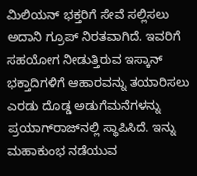ಮಿಲಿಯನ್ ಭಕ್ತರಿಗೆ ಸೇವೆ ಸಲ್ಲಿಸಲು ಅದಾನಿ ಗ್ರೂಪ್‌ ನಿರತವಾಗಿದೆ. ಇವರಿಗೆ ಸಹಯೋಗ ನೀಡುತ್ತಿರುವ ಇಸ್ಕಾನ್ ಭಕ್ತಾದಿಗಳಿಗೆ ಆಹಾರವನ್ನು ತಯಾರಿಸಲು ಎರಡು ದೊಡ್ಡ ಅಡುಗೆಮನೆಗಳನ್ನು ಪ್ರಯಾಗ್‌ರಾಜ್‌ನಲ್ಲಿ ಸ್ಥಾಪಿಸಿದೆ. ಇನ್ನು ಮಹಾಕುಂಭ ನಡೆಯುವ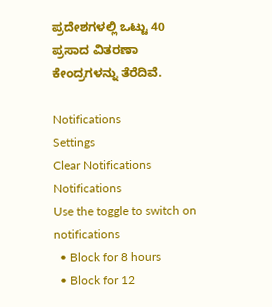ಪ್ರದೇಶಗಳಲ್ಲಿ ಒಟ್ಟು 40 ಪ್ರಸಾದ ವಿತರಣಾ ಕೇಂದ್ರಗಳನ್ನು ತೆರೆದಿವೆ.

Notifications
Settings
Clear Notifications
Notifications
Use the toggle to switch on notifications
  • Block for 8 hours
  • Block for 12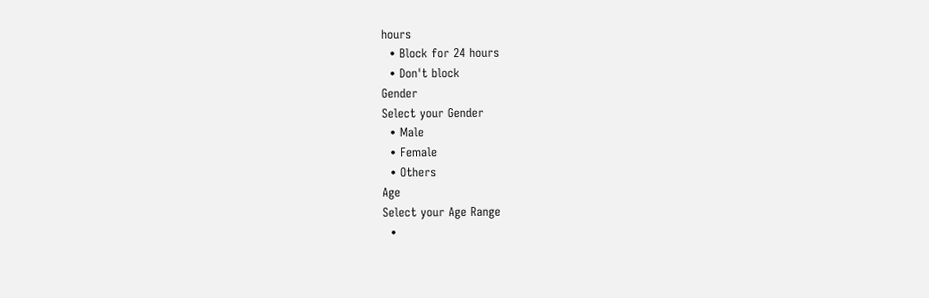hours
  • Block for 24 hours
  • Don't block
Gender
Select your Gender
  • Male
  • Female
  • Others
Age
Select your Age Range
  •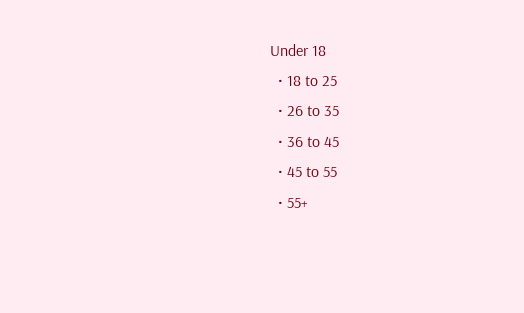Under 18
  • 18 to 25
  • 26 to 35
  • 36 to 45
  • 45 to 55
  • 55+